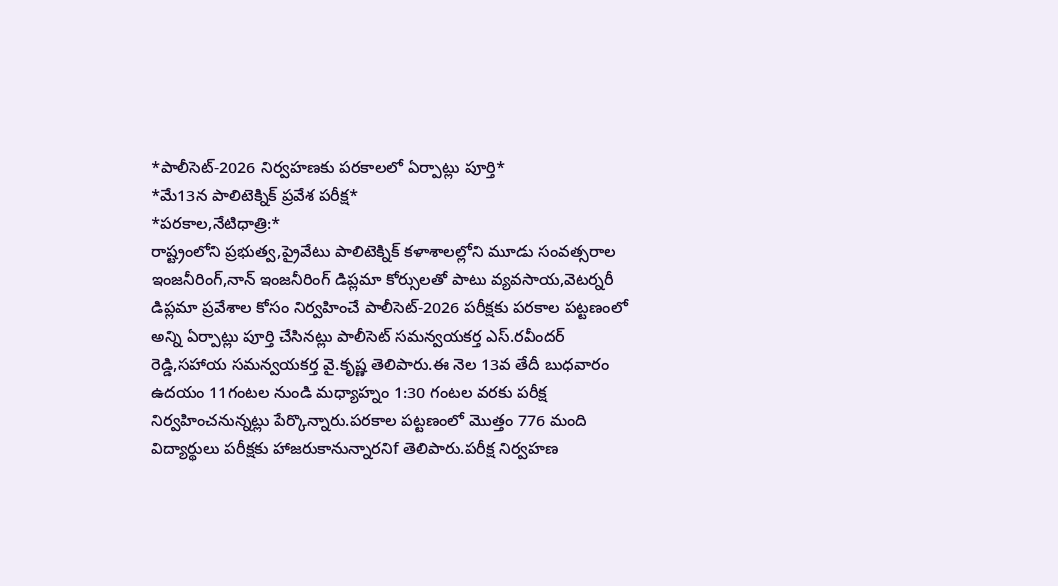*పాలీసెట్-2026 నిర్వహణకు పరకాలలో ఏర్పాట్లు పూర్తి*
*మే13న పాలిటెక్నిక్ ప్రవేశ పరీక్ష*
*పరకాల,నేటిధాత్రి:*
రాష్ట్రంలోని ప్రభుత్వ,ప్రైవేటు పాలిటెక్నిక్ కళాశాలల్లోని మూడు సంవత్సరాల ఇంజనీరింగ్,నాన్ ఇంజనీరింగ్ డిప్లమా కోర్సులతో పాటు వ్యవసాయ,వెటర్నరీ డిప్లమా ప్రవేశాల కోసం నిర్వహించే పాలీసెట్-2026 పరీక్షకు పరకాల పట్టణంలో అన్ని ఏర్పాట్లు పూర్తి చేసినట్లు పాలీసెట్ సమన్వయకర్త ఎస్.రవీందర్ రెడ్డి,సహాయ సమన్వయకర్త వై.కృష్ణ తెలిపారు.ఈ నెల 13వ తేదీ బుధవారం ఉదయం 11గంటల నుండి మధ్యాహ్నం 1:30 గంటల వరకు పరీక్ష నిర్వహించనున్నట్లు పేర్కొన్నారు.పరకాల పట్టణంలో మొత్తం 776 మంది విద్యార్థులు పరీక్షకు హాజరుకానున్నారనిf తెలిపారు.పరీక్ష నిర్వహణ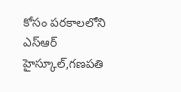కోసం పరకాలలోని ఎస్ఆర్ హైస్కూల్,గణపతి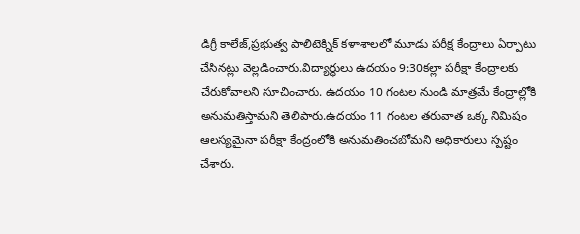డిగ్రీ కాలేజ్,ప్రభుత్వ పాలిటెక్నిక్ కళాశాలలో మూడు పరీక్ష కేంద్రాలు ఏర్పాటు చేసినట్లు వెల్లడించారు.విద్యార్థులు ఉదయం 9:30కల్లా పరీక్షా కేంద్రాలకు చేరుకోవాలని సూచించారు. ఉదయం 10 గంటల నుండి మాత్రమే కేంద్రాల్లోకి అనుమతిస్తామని తెలిపారు.ఉదయం 11 గంటల తరువాత ఒక్క నిమిషం ఆలస్యమైనా పరీక్షా కేంద్రంలోకి అనుమతించబోమని అధికారులు స్పష్టం చేశారు.